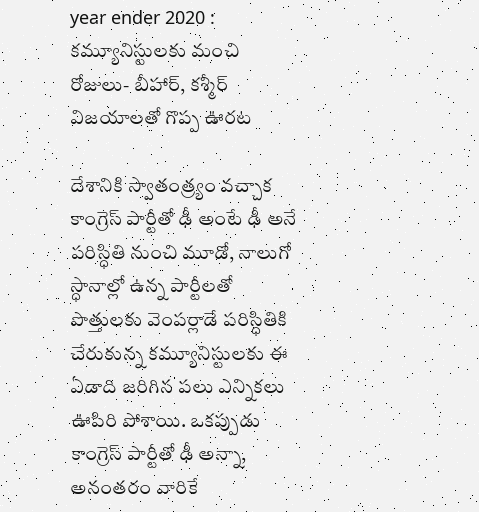year ender 2020 : కమ్యూనిస్టులకు మంచి రోజులు- బీహార్‌, కశ్మీర్‌ విజయాలతో గొప్ప ఊరట

దేశానికి స్వాతంత్ర్యం వచ్చాక కాంగ్రెస్‌ పార్టీతో ఢీ అంటే ఢీ అనే పరిస్ధితి నుంచి మూడో, నాలుగో స్ధానాల్లో ఉన్న పార్టీలతో పొత్తులకు వెంపర్లాడే పరిస్ధితికి చేరుకున్న కమ్యూనిస్టులకు ఈ ఏడాది జరిగిన పలు ఎన్నికలు ఊపిరి పోశాయి. ఒకప్పుడు కాంగ్రెస్‌ పార్టీతో ఢీ అన్నా, అనంతరం వారికే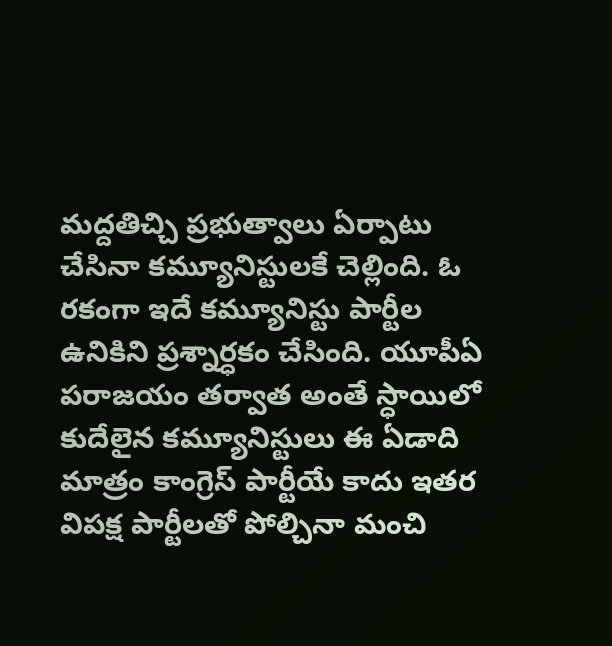మద్దతిచ్చి ప్రభుత్వాలు ఏర్పాటు చేసినా కమ్యూనిస్టులకే చెల్లింది. ఓ రకంగా ఇదే కమ్యూనిస్టు పార్టీల ఉనికిని ప్రశ్నార్ధకం చేసింది. యూపీఏ పరాజయం తర్వాత అంతే స్ధాయిలో కుదేలైన కమ్యూనిస్టులు ఈ ఏడాది మాత్రం కాంగ్రెస్‌ పార్టీయే కాదు ఇతర విపక్ష పార్టీలతో పోల్చినా మంచి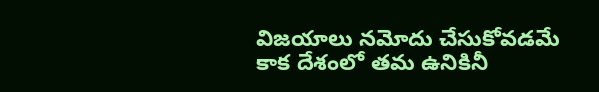విజయాలు నమోదు చేసుకోవడమే కాక దేశంలో తమ ఉనికినీ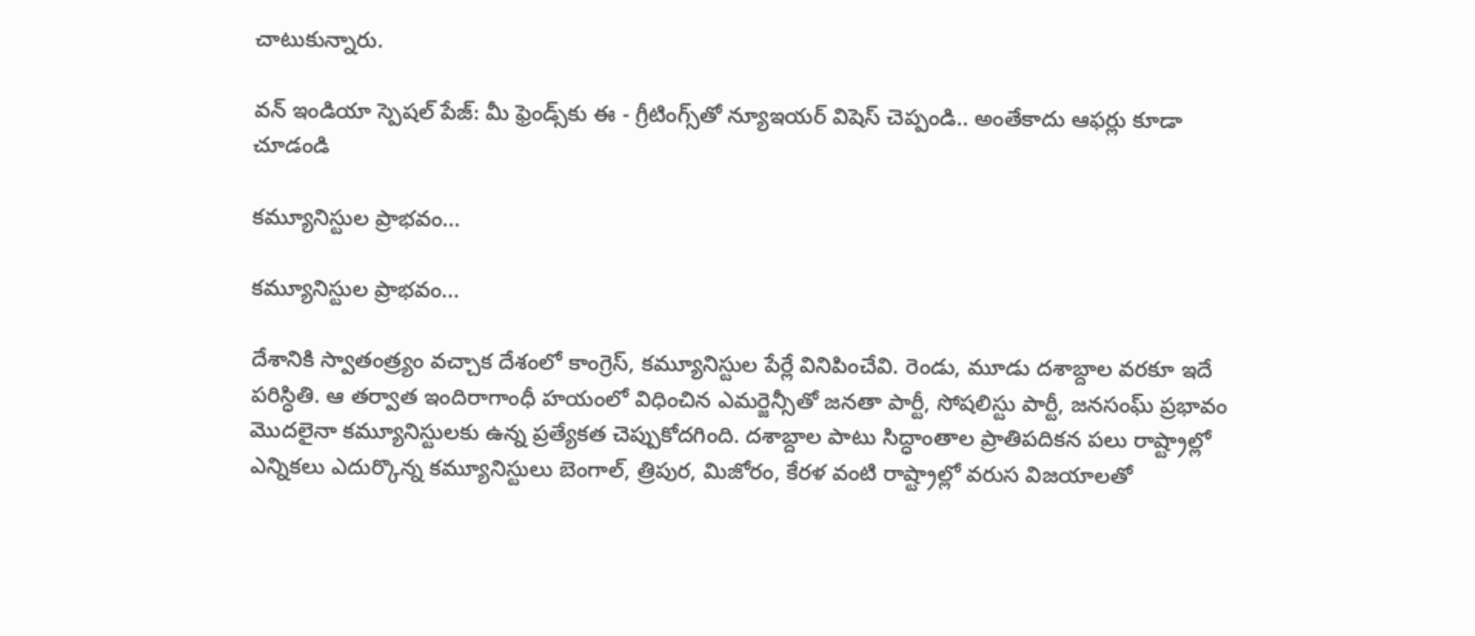చాటుకున్నారు.

వన్ ఇండియా స్పెషల్ పేజ్: మీ ఫ్రెండ్స్‌కు ఈ - గ్రీటింగ్స్‌తో న్యూఇయర్ విషెస్ చెప్పండి.. అంతేకాదు ఆఫర్లు కూడా చూడండి

కమ్యూనిస్టుల ప్రాభవం...

కమ్యూనిస్టుల ప్రాభవం...

దేశానికి స్వాతంత్ర్యం వచ్చాక దేశంలో కాంగ్రెస్‌, కమ్యూనిస్టుల పేర్లే వినిపించేవి. రెండు, మూడు దశాబ్దాల వరకూ ఇదే పరిస్ధితి. ఆ తర్వాత ఇందిరాగాంధీ హయంలో విధించిన ఎమర్జెన్సీతో జనతా పార్టీ, సోషలిస్టు పార్టీ, జనసంఘ్‌ ప్రభావం మొదలైనా కమ్యూనిస్టులకు ఉన్న ప్రత్యేకత చెప్పుకోదగింది. దశాబ్దాల పాటు సిద్ధాంతాల ప్రాతిపదికన పలు రాష్ట్రాల్లో ఎన్నికలు ఎదుర్కొన్న కమ్యూనిస్టులు బెంగాల్, త్రిపుర, మిజోరం, కేరళ వంటి రాష్ట్రాల్లో వరుస విజయాలతో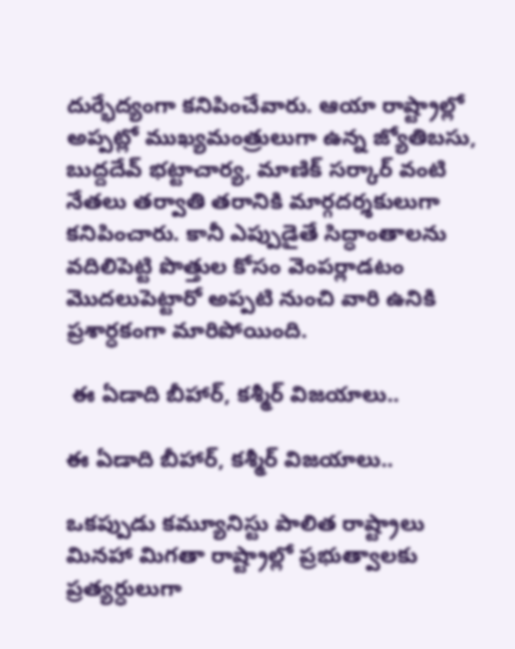దుర్భేద్యంగా కనిపించేవారు. ఆయా రాష్ట్రాల్లో అప్పట్లో ముఖ్యమంత్రులుగా ఉన్న జ్యోతిబసు, బుద్దదేవ్‌ భట్టాచార్య, మాణిక్‌ సర్కార్‌ వంటి నేతలు తర్వాతి తరానికి మార్గదర్శకులుగా కనిపించారు. కానీ ఎప్పుడైతే సిద్ధాంతాలను వదిలిపెట్టి పొత్తుల కోసం వెంపర్లాడటం మొదలుపెట్టారో అప్పటి నుంచి వారి ఉనికి ప్రశార్ధకంగా మారిపోయింది.

 ఈ ఏడాది బీహార్‌, కశ్మీర్ విజయాలు..

ఈ ఏడాది బీహార్‌, కశ్మీర్ విజయాలు..

ఒకప్పుడు కమ్యూనిస్టు పాలిత రాష్ట్రాలు మినహా మిగతా రాష్ట్రాల్లో ప్రభుత్వాలకు ప్రత్యర్ధులుగా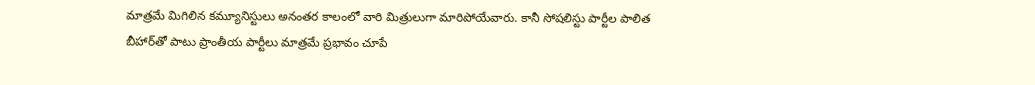మాత్రమే మిగిలిన కమ్యూనిస్టులు అనంతర కాలంలో వారి మిత్రులుగా మారిపోయేవారు. కానీ సోషలిస్టు పార్టీల పాలిత బీహార్‌తో పాటు ప్రాంతీయ పార్టీలు మాత్రమే ప్రభావం చూపే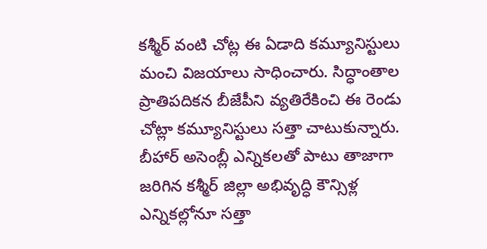కశ్మీర్‌ వంటి చోట్ల ఈ ఏడాది కమ్యూనిస్టులు మంచి విజయాలు సాధించారు. సిద్ధాంతాల ప్రాతిపదికన బీజేపీని వ్యతిరేకించి ఈ రెండు చోట్లా కమ్యూనిస్టులు సత్తా చాటుకున్నారు. బీహార్‌ అసెంబ్లీ ఎన్నికలతో పాటు తాజాగా జరిగిన కశ్మీర్‌ జిల్లా అభివృద్ధి కౌన్సిళ్ల ఎన్నికల్లోనూ సత్తా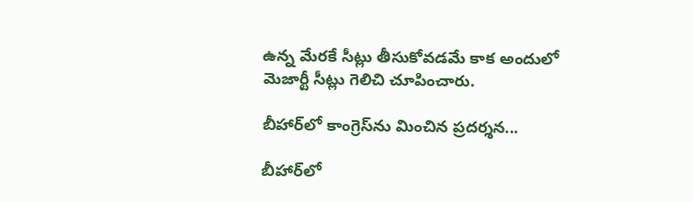ఉన్న మేరకే సీట్లు తీసుకోవడమే కాక అందులో మెజార్టీ సీట్లు గెలిచి చూపించారు.

బీహార్‌లో కాంగ్రెస్‌ను మించిన ప్రదర్శన...

బీహార్‌లో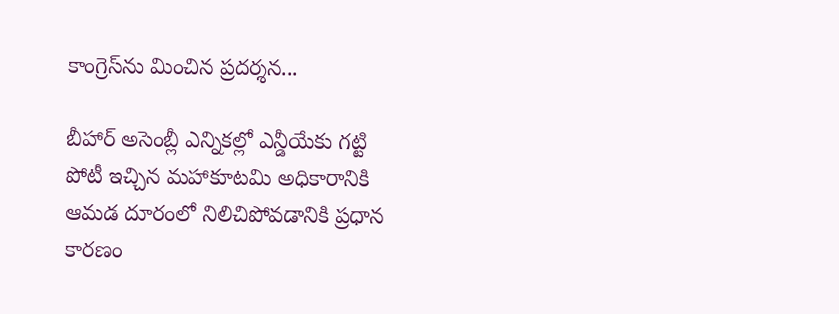కాంగ్రెస్‌ను మించిన ప్రదర్శన...

బీహార్‌ అసెంబ్లీ ఎన్నికల్లో ఎన్డీయేకు గట్టి పోటీ ఇచ్చిన మహాకూటమి అధికారానికి ఆమడ దూరంలో నిలిచిపోవడానికి ప్రధాన కారణం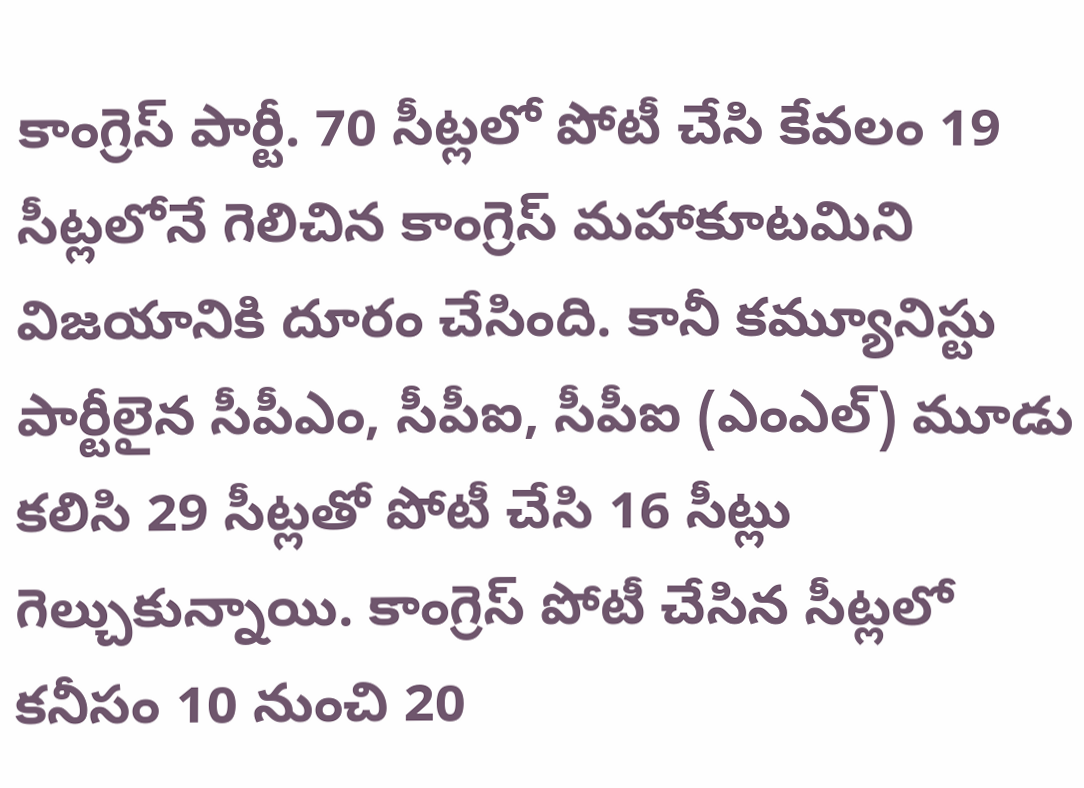కాంగ్రెస్‌ పార్టీ. 70 సీట్లలో పోటీ చేసి కేవలం 19 సీట్లలోనే గెలిచిన కాంగ్రెస్‌ మహాకూటమిని విజయానికి దూరం చేసింది. కానీ కమ్యూనిస్టు పార్టీలైన సీపీఎం, సీపీఐ, సీపీఐ (ఎంఎల్‌) మూడు కలిసి 29 సీట్లతో పోటీ చేసి 16 సీట్లు గెల్చుకున్నాయి. కాంగ్రెస్‌ పోటీ చేసిన సీట్లలో కనీసం 10 నుంచి 20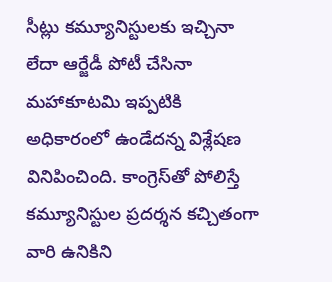సీట్లు కమ్యూనిస్టులకు ఇచ్చినా లేదా ఆర్జేడీ పోటీ చేసినా మహాకూటమి ఇప్పటికి అధికారంలో ఉండేదన్న విశ్లేషణ వినిపించింది. కాంగ్రెస్‌తో పోలిస్తే కమ్యూనిస్టుల ప్రదర్శన కచ్చితంగా వారి ఉనికిని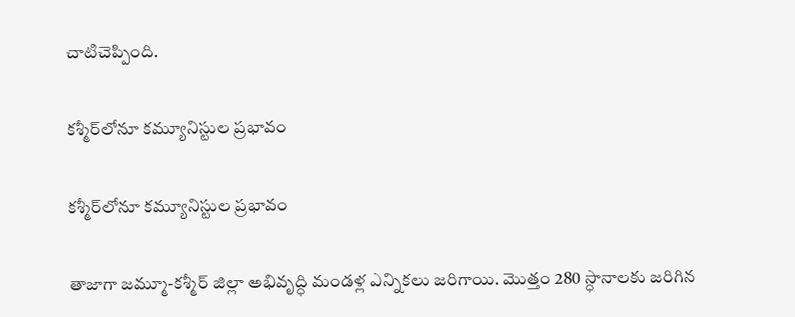చాటిచెప్పింది.

కశ్మీర్‌లోనూ కమ్యూనిస్టుల ప్రభావం

కశ్మీర్‌లోనూ కమ్యూనిస్టుల ప్రభావం

తాజాగా జమ్మూ-కశ్మీర్‌ జిల్లా అభివృద్ధి మండళ్ల ఎన్నికలు జరిగాయి. మొత్తం 280 స్ధానాలకు జరిగిన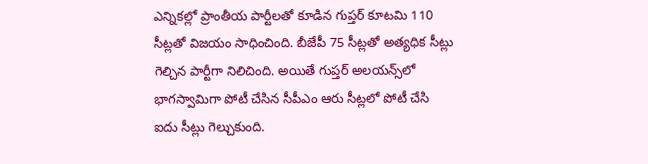ఎన్నికల్లో ప్రాంతీయ పార్టీలతో కూడిన గుప్తర్ కూటమి 110 సీట్లతో విజయం సాధించింది. బీజేపీ 75 సీట్లతో అత్యధిక సీట్లు గెల్చిన పార్టీగా నిలిచింది. అయితే గుప్తర్‌ అలయన్స్‌లో భాగస్వామిగా పోటీ చేసిన సీపీఎం ఆరు సీట్లలో పోటీ చేసి ఐదు సీట్లు గెల్చుకుంది.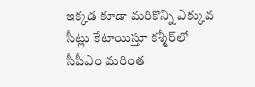ఇక్కడ కూడా మరికొన్ని ఎక్కువ సీట్లు కేటాయిస్తూ కశ్మీర్‌లో సీపీఎం మరింత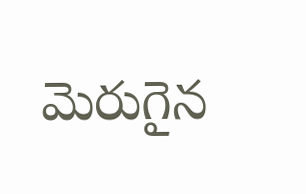మెరుగైన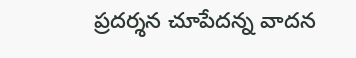ప్రదర్శన చూపేదన్న వాదన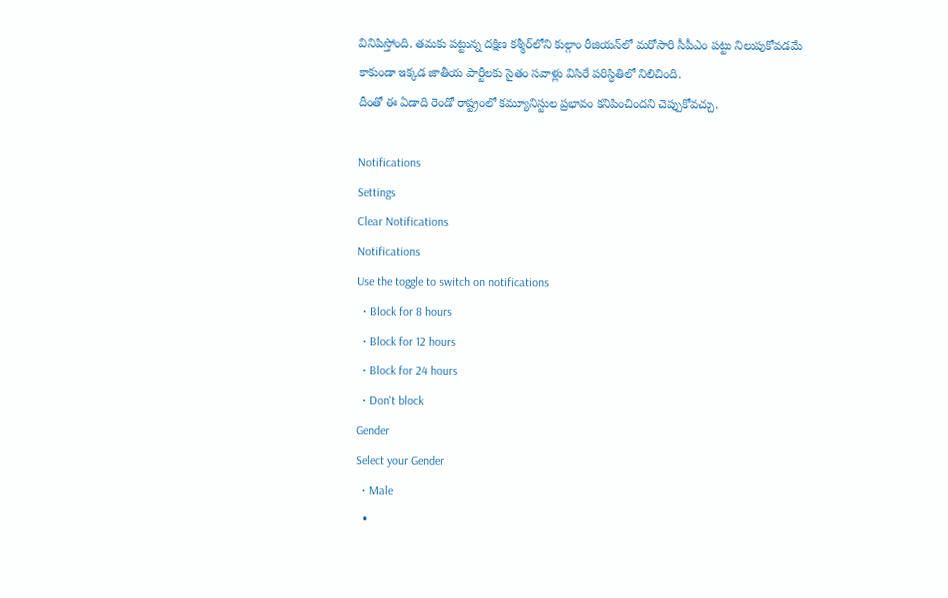వినిపిస్తోంది. తమకు పట్టున్న దక్షిణ కశ్మీర్‌లోని కుల్గాం రీజియన్‌లో మరోసారి సీపీఎం పట్టు నిలుపుకోవడమే కాకుండా ఇక్కడ జాతీయ పార్టీలకు సైతం సవాళ్లు విసిరే పరిస్ధితిలో నిలిచింది.
దీంతో ఈ ఏడాది రెండో రాష్ట్రంలో కమ్యూనిస్టుల ప్రభావం కనిపించిందని చెప్పుకోవచ్చు.

Notifications
Settings
Clear Notifications
Notifications
Use the toggle to switch on notifications
  • Block for 8 hours
  • Block for 12 hours
  • Block for 24 hours
  • Don't block
Gender
Select your Gender
  • Male
  •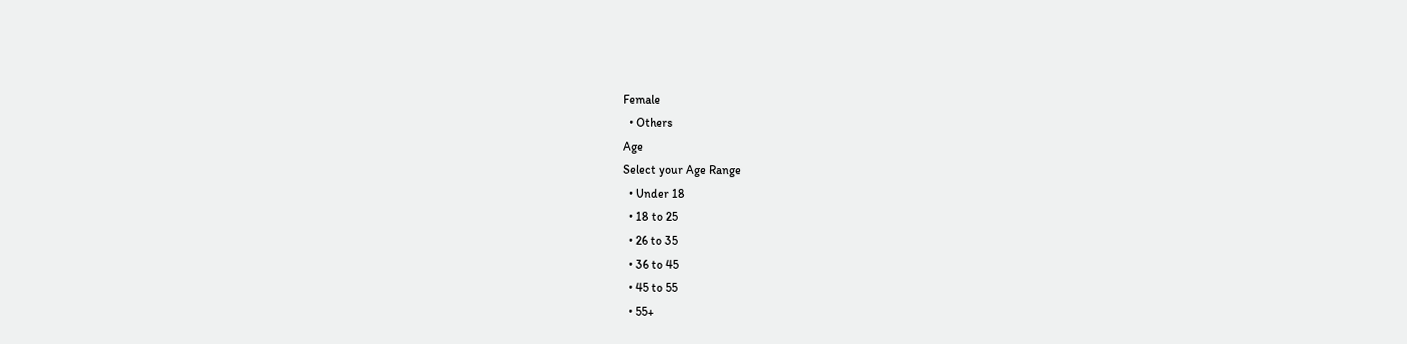Female
  • Others
Age
Select your Age Range
  • Under 18
  • 18 to 25
  • 26 to 35
  • 36 to 45
  • 45 to 55
  • 55+